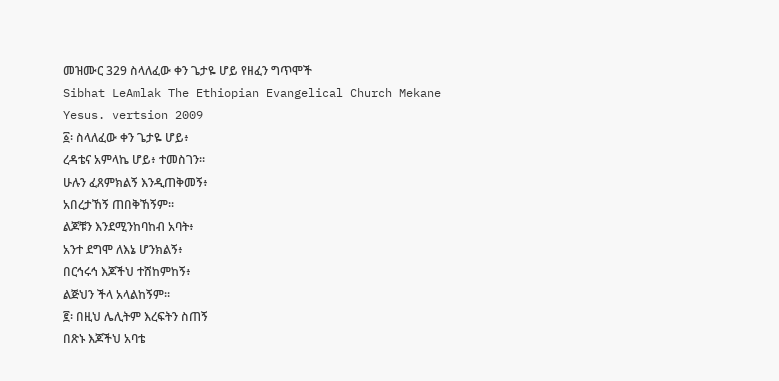መዝሙር 329 ስላለፈው ቀን ጌታዬ ሆይ የዘፈን ግጥሞች
Sibhat LeAmlak The Ethiopian Evangelical Church Mekane Yesus. vertsion 2009
፩፡ ስላለፈው ቀን ጌታዬ ሆይ፥
ረዳቴና አምላኬ ሆይ፥ ተመስገን።
ሁሉን ፈጸምክልኝ እንዲጠቅመኝ፥
አበረታኸኝ ጠበቅኸኝም።
ልጆቹን እንደሚንከባከብ አባት፥
አንተ ደግሞ ለእኔ ሆንክልኝ፥
በርኅሩኅ እጆችህ ተሸከምከኝ፥
ልጅህን ችላ አላልከኝም።
፪፡ በዚህ ሌሊትም እረፍትን ስጠኝ
በጽኑ እጆችህ አባቴ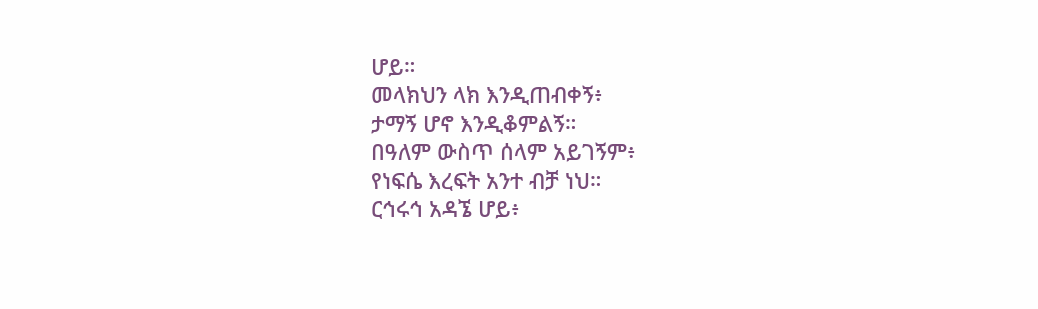ሆይ።
መላክህን ላክ እንዲጠብቀኝ፥
ታማኝ ሆኖ እንዲቆምልኝ።
በዓለም ውስጥ ሰላም አይገኝም፥
የነፍሴ እረፍት አንተ ብቻ ነህ።
ርኅሩኅ አዳኜ ሆይ፥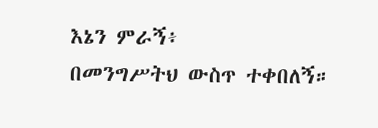እኔን ምራኝ፥
በመንግሥትህ ውስጥ ተቀበለኝ።